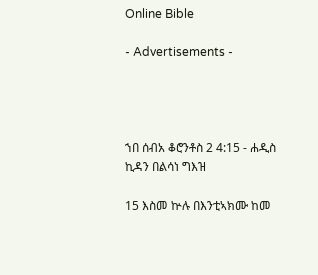Online Bible

- Advertisements -




ኀበ ሰብአ ቆሮንቶስ 2 4:15 - ሐዲስ ኪዳን በልሳነ ግእዝ

15 እስመ ኵሉ በእንቲኣክሙ ከመ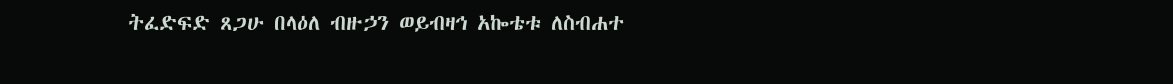ትፈድፍድ ጸጋሁ በላዕለ ብዙኃን ወይብዛኅ አኰቴቱ ለስብሐተ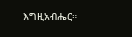እግዚአብሔር።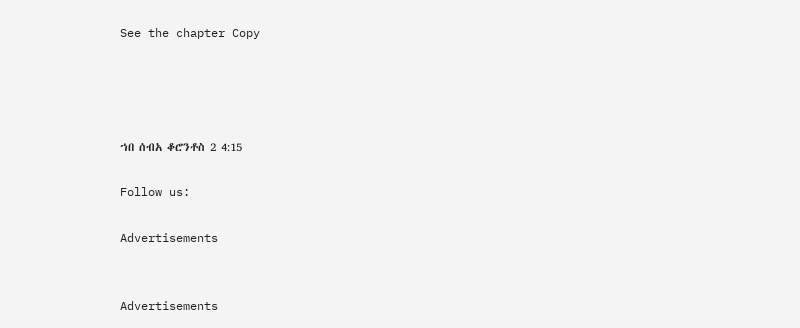See the chapter Copy




ኀበ ሰብአ ቆሮንቶስ 2 4:15

Follow us:

Advertisements


Advertisements